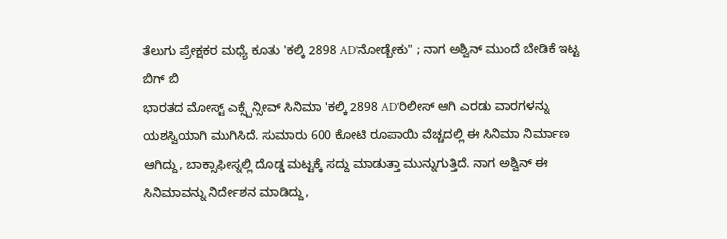ತೆಲುಗು ಪ್ರೇಕ್ಷಕರ ಮಧ್ಯೆ ಕೂತು 'ಕಲ್ಕಿ 2898 AD'ನೋಡ್ಬೇಕು" ; ನಾಗ ಅಶ್ವಿನ್ ಮುಂದೆ ಬೇಡಿಕೆ ಇಟ್ಟ ಬಿಗ್ ಬಿ
ಭಾರತದ ಮೋಸ್ಟ್ ಎಕ್ಸ್ಪೆನ್ಸೀವ್ ಸಿನಿಮಾ 'ಕಲ್ಕಿ 2898 AD'ರಿಲೀಸ್ ಆಗಿ ಎರಡು ವಾರಗಳನ್ನು ಯಶಸ್ವಿಯಾಗಿ ಮುಗಿಸಿದೆ. ಸುಮಾರು 600 ಕೋಟಿ ರೂಪಾಯಿ ವೆಚ್ಚದಲ್ಲಿ ಈ ಸಿನಿಮಾ ನಿರ್ಮಾಣ ಆಗಿದ್ದು, ಬಾಕ್ಸಾಫೀಸ್ನಲ್ಲಿ ದೊಡ್ಡ ಮಟ್ಟಕ್ಕೆ ಸದ್ದು ಮಾಡುತ್ತಾ ಮುನ್ನುಗುತ್ತಿದೆ. ನಾಗ ಅಶ್ವಿನ್ ಈ ಸಿನಿಮಾವನ್ನು ನಿರ್ದೇಶನ ಮಾಡಿದ್ದು,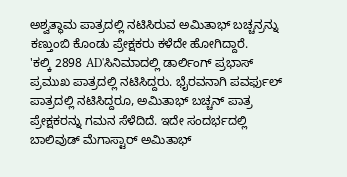ಅಶ್ವತ್ಥಾಮ ಪಾತ್ರದಲ್ಲಿ ನಟಿಸಿರುವ ಅಮಿತಾಭ್ ಬಚ್ಚನ್ರನ್ನು ಕಣ್ತುಂಬಿ ಕೊಂಡು ಪ್ರೇಕ್ಷಕರು ಕಳೆದೇ ಹೋಗಿದ್ದಾರೆ.
'ಕಲ್ಕಿ 2898 AD'ಸಿನಿಮಾದಲ್ಲಿ ಡಾರ್ಲಿಂಗ್ ಪ್ರಭಾಸ್ ಪ್ರಮುಖ ಪಾತ್ರದಲ್ಲಿ ನಟಿಸಿದ್ದರು. ಭೈರವನಾಗಿ ಪವರ್ಫುಲ್ ಪಾತ್ರದಲ್ಲಿ ನಟಿಸಿದ್ದರೂ, ಅಮಿತಾಭ್ ಬಚ್ಚನ್ ಪಾತ್ರ ಪ್ರೇಕ್ಷಕರನ್ನು ಗಮನ ಸೆಳೆದಿದೆ. ಇದೇ ಸಂದರ್ಭದಲ್ಲಿ ಬಾಲಿವುಡ್ ಮೆಗಾಸ್ಟಾರ್ ಅಮಿತಾಭ್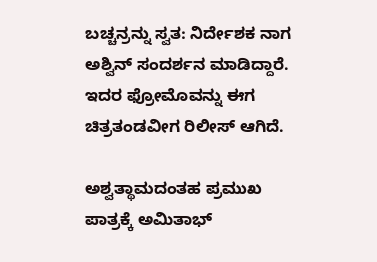ಬಚ್ಚನ್ರನ್ನು ಸ್ವತ: ನಿರ್ದೇಶಕ ನಾಗ ಅಶ್ವಿನ್ ಸಂದರ್ಶನ ಮಾಡಿದ್ದಾರೆ. ಇದರ ಫ್ರೋಮೊವನ್ನು ಈಗ ಚಿತ್ರತಂಡವೀಗ ರಿಲೀಸ್ ಆಗಿದೆ.

ಅಶ್ವತ್ಥಾಮದಂತಹ ಪ್ರಮುಖ ಪಾತ್ರಕ್ಕೆ ಅಮಿತಾಭ್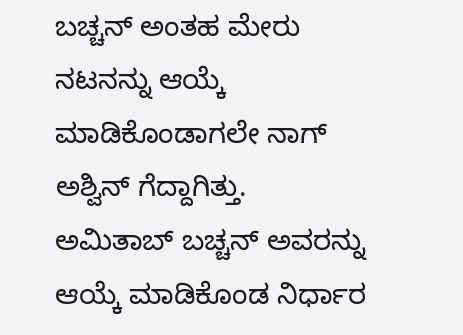ಬಚ್ಚನ್ ಅಂತಹ ಮೇರು ನಟನನ್ನು ಆಯ್ಕೆ ಮಾಡಿಕೊಂಡಾಗಲೇ ನಾಗ್ ಅಶ್ವಿನ್ ಗೆದ್ದಾಗಿತ್ತು. ಅಮಿತಾಬ್ ಬಚ್ಚನ್ ಅವರನ್ನು ಆಯ್ಕೆ ಮಾಡಿಕೊಂಡ ನಿರ್ಧಾರ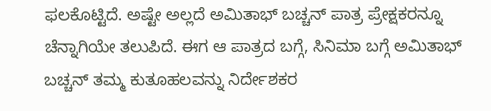ಫಲಕೊಟ್ಟಿದೆ. ಅಷ್ಟೇ ಅಲ್ಲದೆ ಅಮಿತಾಭ್ ಬಚ್ಚನ್ ಪಾತ್ರ ಪ್ರೇಕ್ಷಕರನ್ನೂ ಚೆನ್ನಾಗಿಯೇ ತಲುಪಿದೆ. ಈಗ ಆ ಪಾತ್ರದ ಬಗ್ಗೆ, ಸಿನಿಮಾ ಬಗ್ಗೆ ಅಮಿತಾಭ್ ಬಚ್ಚನ್ ತಮ್ಮ ಕುತೂಹಲವನ್ನು ನಿರ್ದೇಶಕರ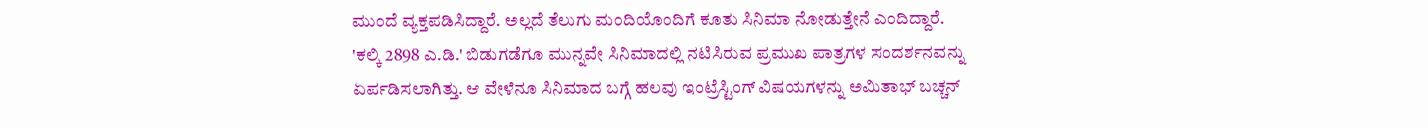ಮುಂದೆ ವ್ಯಕ್ತಪಡಿಸಿದ್ದಾರೆ. ಅಲ್ಲದೆ ತೆಲುಗು ಮಂದಿಯೊಂದಿಗೆ ಕೂತು ಸಿನಿಮಾ ನೋಡುತ್ತೇನೆ ಎಂದಿದ್ದಾರೆ.
'ಕಲ್ಕಿ 2898 ಎ.ಡಿ.' ಬಿಡುಗಡೆಗೂ ಮುನ್ನವೇ ಸಿನಿಮಾದಲ್ಲಿ ನಟಿಸಿರುವ ಪ್ರಮುಖ ಪಾತ್ರಗಳ ಸಂದರ್ಶನವನ್ನು ಏರ್ಪಡಿಸಲಾಗಿತ್ತು. ಆ ವೇಳೆನೂ ಸಿನಿಮಾದ ಬಗ್ಗೆ ಹಲವು ಇಂಟ್ರೆಸ್ಟಿಂಗ್ ವಿಷಯಗಳನ್ನು ಅಮಿತಾಭ್ ಬಚ್ಚನ್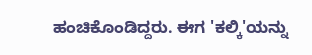ಹಂಚಿಕೊಂಡಿದ್ದರು. ಈಗ 'ಕಲ್ಕಿ'ಯನ್ನು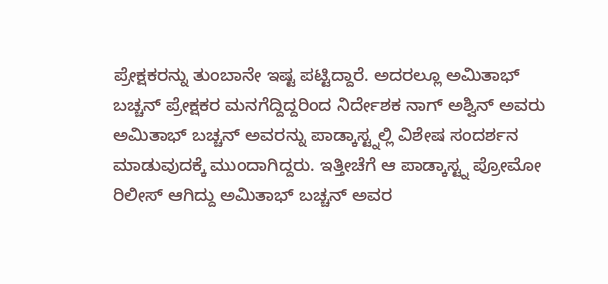ಪ್ರೇಕ್ಷಕರನ್ನು ತುಂಬಾನೇ ಇಷ್ಟ ಪಟ್ಟಿದ್ದಾರೆ. ಅದರಲ್ಲೂ ಅಮಿತಾಭ್ ಬಚ್ಚನ್ ಪ್ರೇಕ್ಷಕರ ಮನಗೆದ್ದಿದ್ದರಿಂದ ನಿರ್ದೇಶಕ ನಾಗ್ ಅಶ್ವಿನ್ ಅವರು ಅಮಿತಾಭ್ ಬಚ್ಚನ್ ಅವರನ್ನು ಪಾಡ್ಕಾಸ್ಟ್ನಲ್ಲಿ ವಿಶೇಷ ಸಂದರ್ಶನ ಮಾಡುವುದಕ್ಕೆ ಮುಂದಾಗಿದ್ದರು. ಇತ್ತೀಚೆಗೆ ಆ ಪಾಡ್ಕಾಸ್ಟ್ನ ಪ್ರೋಮೋ ರಿಲೀಸ್ ಆಗಿದ್ದು ಅಮಿತಾಭ್ ಬಚ್ಚನ್ ಅವರ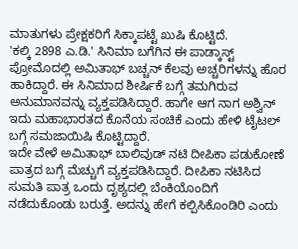ಮಾತುಗಳು ಪ್ರೇಕ್ಷಕರಿಗೆ ಸಿಕ್ಕಾಪಟ್ಟೆ ಖುಷಿ ಕೊಟ್ಟಿದೆ.
'ಕಲ್ಕಿ 2898 ಎ.ಡಿ.' ಸಿನಿಮಾ ಬಗೆಗಿನ ಈ ಪಾಡ್ಕಾಸ್ಟ್ ಪ್ರೋಮೊದಲ್ಲಿ ಅಮಿತಾಭ್ ಬಚ್ಚನ್ ಕೆಲವು ಅಚ್ಚರಿಗಳನ್ನು ಹೊರ ಹಾಕಿದ್ದಾರೆ. ಈ ಸಿನಿಮಾದ ಶೀರ್ಷಿಕೆ ಬಗ್ಗೆ ತಮಗಿರುವ ಅನುಮಾನವನ್ನು ವ್ಯಕ್ತಪಡಿಸಿದ್ದಾರೆ. ಹಾಗೇ ಆಗ ನಾಗ ಅಶ್ವಿನ್ ಇದು ಮಹಾಭಾರತದ ಕೊನೆಯ ಸಂಚಿಕೆ ಎಂದು ಹೇಳಿ ಟೈಟಲ್ ಬಗ್ಗೆ ಸಮಜಾಯಿಷಿ ಕೊಟ್ಟಿದ್ದಾರೆ.
ಇದೇ ವೇಳೆ ಅಮಿತಾಭ್ ಬಾಲಿವುಡ್ ನಟಿ ದೀಪಿಕಾ ಪಡುಕೋಣೆ ಪಾತ್ರದ ಬಗ್ಗೆ ಮೆಚ್ಚುಗೆ ವ್ಯಕ್ತಪಡಿಸಿದ್ದಾರೆ. ದೀಪಿಕಾ ನಟಿಸಿದ ಸುಮತಿ ಪಾತ್ರ ಒಂದು ದೃಶ್ಯದಲ್ಲಿ ಬೆಂಕಿಯೊಂದಿಗೆ ನಡೆದುಕೊಂಡು ಬರುತ್ತೆ. ಅದನ್ನು ಹೇಗೆ ಕಲ್ಪಿಸಿಕೊಂಡಿರಿ ಎಂದು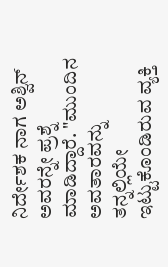ನಿರ್ದೇಶಕ ನಾಗ ಅಶ್ವಿನ್ ಅವರನ್ನೇ ಪ್ರಶ್ನೆ ಮಾಡಿದ್ದಾರೆ. "ಮುಂದಿನ ಅವತಾರವನ್ನು ತನ್ನಲ್ಲಿಯೇ ಇಟ್ಟುಕೊಂಡಿರುವ ವ್ಯಕ್ತಿ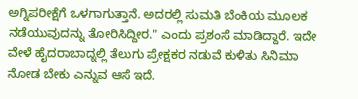ಅಗ್ನಿಪರೀಕ್ಷೆಗೆ ಒಳಗಾಗುತ್ತಾನೆ. ಅದರಲ್ಲಿ ಸುಮತಿ ಬೆಂಕಿಯ ಮೂಲಕ ನಡೆಯುವುದನ್ನು ತೋರಿಸಿದ್ದೀರ." ಎಂದು ಪ್ರಶಂಸೆ ಮಾಡಿದ್ದಾರೆ. ಇದೇ ವೇಳೆ ಹೈದರಾಬಾದ್ನಲ್ಲಿ ತೆಲುಗು ಪ್ರೇಕ್ಷಕರ ನಡುವೆ ಕುಳಿತು ಸಿನಿಮಾ ನೋಡ ಬೇಕು ಎನ್ನುವ ಆಸೆ ಇದೆ.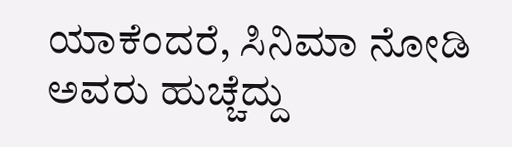ಯಾಕೆಂದರೆ, ಸಿನಿಮಾ ನೋಡಿ ಅವರು ಹುಚ್ಚೆದ್ದು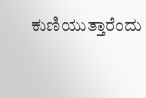ಕುಣಿಯುತ್ತಾರೆಂದು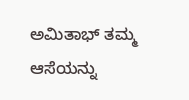ಅಮಿತಾಭ್ ತಮ್ಮ ಆಸೆಯನ್ನು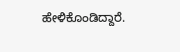ಹೇಳಿಕೊಂಡಿದ್ದಾರೆ.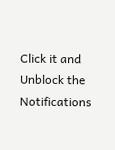Click it and Unblock the Notifications